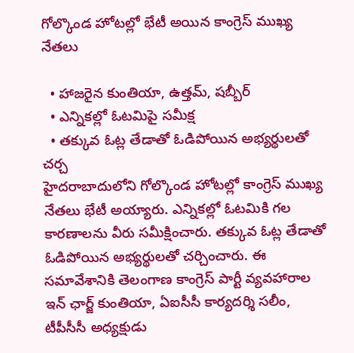గోల్కొండ హోటల్లో భేటీ అయిన కాంగ్రెస్ ముఖ్య నేతలు

  • హాజరైన కుంతియా, ఉత్తమ్, షబ్బీర్
  • ఎన్నికల్లో ఓటమిపై సమీక్ష
  • తక్కువ ఓట్ల తేడాతో ఓడిపోయిన అభ్యర్థులతో చర్చ
హైదరాబాదులోని గోల్కొండ హోటల్లో కాంగ్రెస్ ముఖ్య నేతలు భేటీ అయ్యారు. ఎన్నికల్లో ఓటమికి గల కారణాలను వీరు సమీక్షించారు. తక్కువ ఓట్ల తేడాతో ఓడిపోయిన అభ్యర్థులతో చర్చించారు. ఈ సమావేశానికి తెలంగాణ కాంగ్రెస్ పార్టీ వ్యవహారాల ఇన్ ఛార్జ్ కుంతియా, ఏఐసీసీ కార్యదర్శి సలీం, టీపీసీసీ అధ్యక్షుడు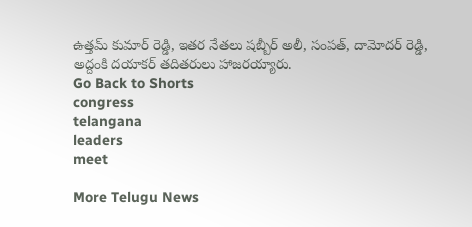ఉత్తమ్ కుమార్ రెడ్డి, ఇతర నేతలు షబ్బీర్ అలీ, సంపత్, దామోదర్ రెడ్డి, అద్దంకి దయాకర్ తదితరులు హాజరయ్యారు.
Go Back to Shorts
congress
telangana
leaders
meet

More Telugu News